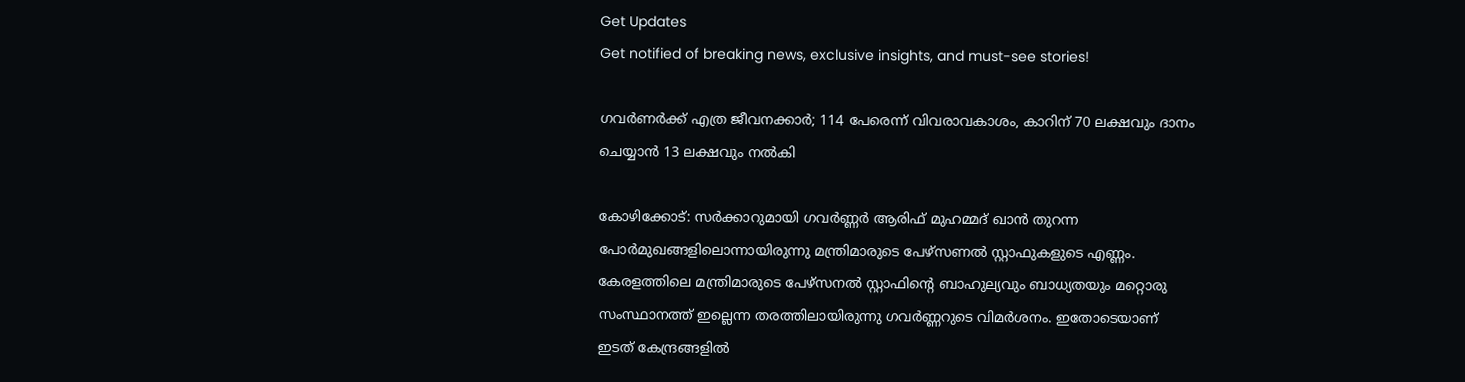Get Updates
Get notified of breaking news, exclusive insights, and must-see stories!

ഗവർണർക്ക് എത്ര ജീവനക്കാർ; 114 പേരെന്ന് വിവരാവകാശം, കാറിന് 70 ലക്ഷവും ദാനം ചെയ്യാന്‍ 13 ലക്ഷവും നല്‍കി

കോഴിക്കോട്: സർക്കാറുമായി ഗവർണ്ണർ ആരിഫ് മുഹമ്മദ് ഖാന്‍ തുറന്ന പോർമുഖങ്ങളിലൊന്നായിരുന്നു മന്ത്രിമാരുടെ പേഴ്സണല്‍ സ്റ്റാഫുകളുടെ എണ്ണം. കേരളത്തിലെ മന്ത്രിമാരുടെ പേഴ്സനൽ സ്റ്റാഫിന്‍റെ ബാഹുല്യവും ബാധ്യതയും മറ്റൊരു സംസ്ഥാനത്ത് ഇല്ലെന്ന തരത്തിലായിരുന്നു ഗവർണ്ണറുടെ വിമർശനം. ഇതോടെയാണ് ഇടത് കേന്ദ്രങ്ങളില്‍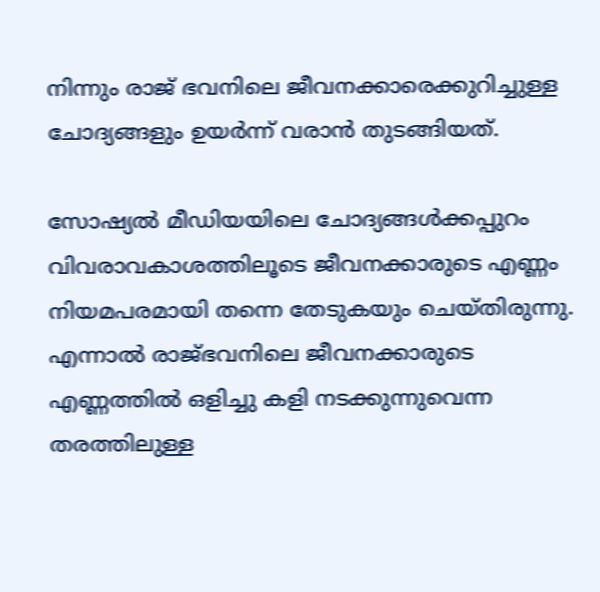നിന്നും രാജ് ഭവനിലെ ജീവനക്കാരെക്കുറിച്ചുള്ള ചോദ്യങ്ങളും ഉയർന്ന് വരാന്‍ തുടങ്ങിയത്.

സോഷ്യല്‍ മീഡിയയിലെ ചോദ്യങ്ങള്‍ക്കപ്പുറം വിവരാവകാശത്തിലൂടെ ജീവനക്കാരുടെ എണ്ണം നിയമപരമായി തന്നെ തേടുകയും ചെയ്തിരുന്നു. എന്നാല്‍ രാജ്ഭവനിലെ ജീവനക്കാരുടെ എണ്ണത്തില്‍ ഒളിച്ചു കളി നടക്കുന്നുവെന്ന തരത്തിലുള്ള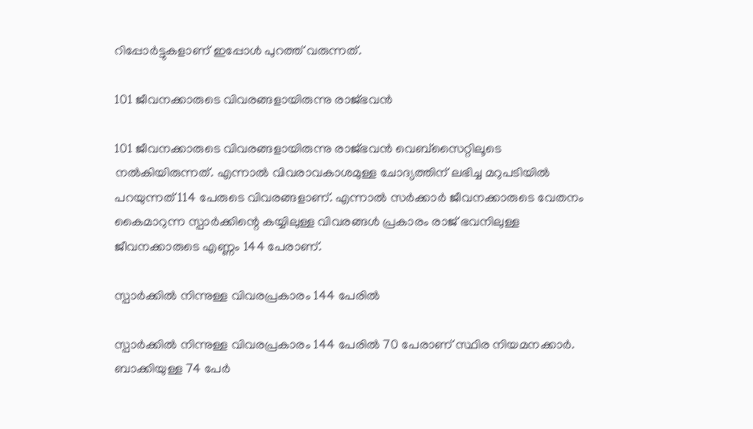റിപ്പോർട്ടുകളാണ് ഇപ്പോള്‍ പുറത്ത് വരുന്നത്.

101 ജീവനക്കാരുടെ വിവരങ്ങളായിരുന്നു രാജ്ഭവന്‍

101 ജീവനക്കാരുടെ വിവരങ്ങളായിരുന്നു രാജ്ഭവന്‍ വെബ്സൈറ്റിലൂടെ നല്‍കിയിരുന്നത്. എന്നാല്‍ വിവരാവകാശമുള്ള ചോദ്യത്തിന് ലഭിച്ച മറുപടിയില്‍ പറയുന്നത് 114 പേരുടെ വിവരങ്ങളാണ്. എന്നാല്‍ സർക്കാർ ജീവനക്കാരുടെ വേതനം കൈമാറുന്ന സ്പാർക്കിന്റെ കയ്യിലുള്ള വിവരങ്ങള്‍ പ്രകാരം രാജ് ഭവനിലുള്ള ജീവനക്കാരുടെ എണ്ണം 144 പേരാണ്.

സ്പാർക്കില്‍ നിന്നുള്ള വിവരപ്രകാരം 144 പേരില്‍

സ്പാർക്കില്‍ നിന്നുള്ള വിവരപ്രകാരം 144 പേരില്‍ 70 പേരാണ് സ്ഥിര നിയമനക്കാർ. ബാക്കിയുള്ള 74 പേർ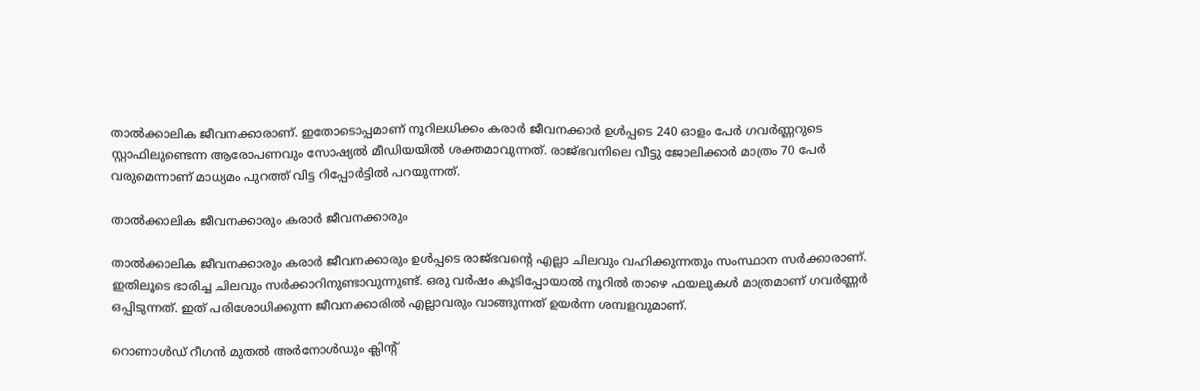താല്‍ക്കാലിക ജീവനക്കാരാണ്. ഇതോടൊപ്പമാണ് നൂറിലധിക്കം കരാർ ജീവനക്കാർ ഉള്‍പ്പടെ 240 ഓളം പേർ ഗവർണ്ണറുടെ സ്റ്റാഫിലുണ്ടെന്ന ആരോപണവും സോഷ്യല്‍ മീഡിയയില്‍ ശക്തമാവുന്നത്. രാജ്ഭവനിലെ വീട്ടു ജോലിക്കാർ മാത്രം 70 പേർ വരുമെന്നാണ് മാധ്യമം പുറത്ത് വിട്ട റിപ്പോർട്ടില്‍ പറയുന്നത്.

താല്‍ക്കാലിക ജീവനക്കാരും കരാർ ജീവനക്കാരും

താല്‍ക്കാലിക ജീവനക്കാരും കരാർ ജീവനക്കാരും ഉള്‍പ്പടെ രാജ്ഭവന്റെ എല്ലാ ചിലവും വഹിക്കുന്നതും സംസ്ഥാന സർക്കാരാണ്. ഇതിലൂടെ ഭാരിച്ച ചിലവും സർക്കാറിനുണ്ടാവുന്നുണ്ട്. ഒരു വർഷം കൂടിപ്പോയാല്‍ നൂറില്‍ താഴെ ഫയലുകള്‍ മാത്രമാണ് ഗവർണ്ണർ ഒപ്പിടുന്നത്. ഇത് പരിശോധിക്കുന്ന ജീവനക്കാരില്‍ എല്ലാവരും വാങ്ങുന്നത് ഉയർന്ന ശമ്പളവുമാണ്.

റൊണാള്‍ഡ് റീഗന്‍ മുതല്‍ അർനോള്‍ഡും ക്ലിന്റ്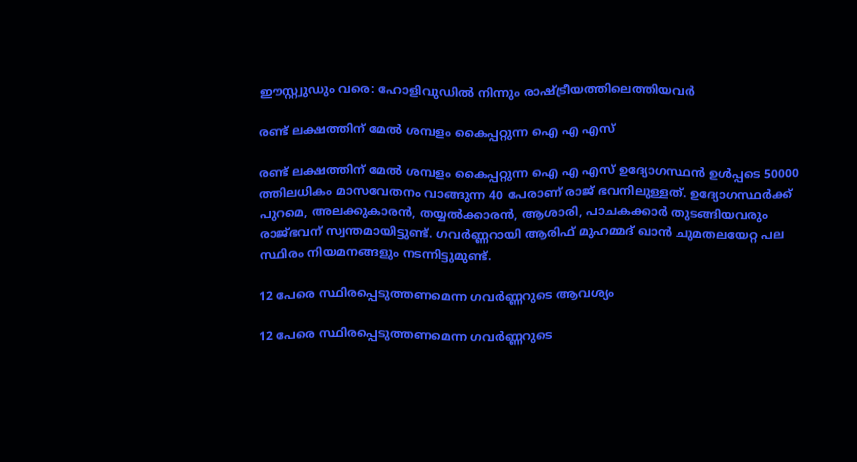ഈസ്റ്റ്വുഡും വരെ: ഹോളിവുഡില്‍ നിന്നും രാഷ്ട്രീയത്തിലെത്തിയവർ

രണ്ട് ലക്ഷത്തിന് മേല്‍ ശമ്പളം കൈപ്പറ്റുന്ന ഐ എ എസ്

രണ്ട് ലക്ഷത്തിന് മേല്‍ ശമ്പളം കൈപ്പറ്റുന്ന ഐ എ എസ് ഉദ്യോഗസ്ഥന്‍ ഉള്‍പ്പടെ 50000 ത്തിലധികം മാസവേതനം വാങ്ങുന്ന 40 പേരാണ് രാജ് ഭവനിലുള്ളത്. ഉദ്യോഗസ്ഥർക്ക് പുറമെ, അലക്കുകാരന്‍, തയ്യല്‍ക്കാരന്‍, ആശാരി, പാചകക്കാർ തുടങ്ങിയവരും രാജ്ഭവന് സ്വന്തമായിട്ടുണ്ട്. ഗവർണ്ണറായി ആരിഫ് മുഹമ്മദ് ഖാന്‍ ചുമതലയേറ്റ പല സ്ഥിരം നിയമനങ്ങളും നടന്നിട്ടുമുണ്ട്.

12 പേരെ സ്ഥിരപ്പെടുത്തണമെന്ന ഗവർണ്ണറുടെ ആവശ്യം

12 പേരെ സ്ഥിരപ്പെടുത്തണമെന്ന ഗവർണ്ണറുടെ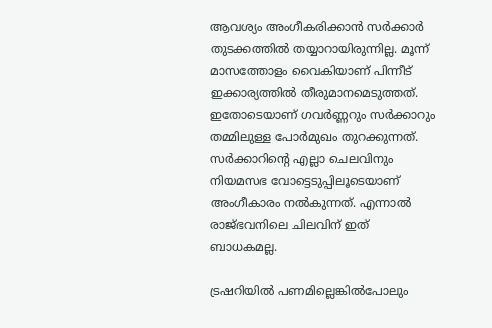ആവശ്യം അംഗീകരിക്കാന്‍ സർക്കാർ തുടക്കത്തില്‍ തയ്യാറായിരുന്നില്ല. മൂന്ന് മാസത്തോളം വൈകിയാണ് പിന്നീട് ഇക്കാര്യത്തില്‍ തീരുമാനമെടുത്തത്. ഇതോടെയാണ് ഗവർണ്ണറും സർക്കാറും തമ്മിലുള്ള പോർമുഖം തുറക്കുന്നത്. സർക്കാറിന്‍റെ എല്ലാ ചെലവിനും നിയമസഭ വോട്ടെടുപ്പിലൂടെയാണ് അംഗീകാരം നല്‍കുന്നത്. എന്നാല്‍ രാജ്ഭവനിലെ ചിലവിന് ഇത് ബാധകമല്ല.

ട്രഷറിയിൽ പണമില്ലെങ്കിൽപോലും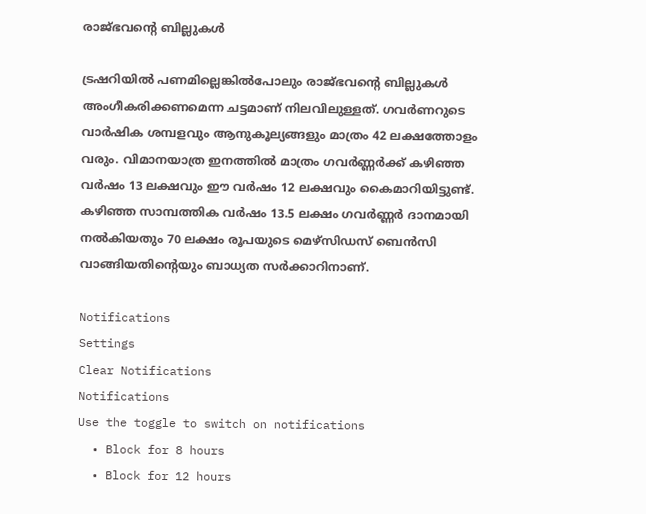രാജ്ഭവന്‍റെ ബില്ലുകൾ

ട്രഷറിയിൽ പണമില്ലെങ്കിൽപോലും രാജ്ഭവന്‍റെ ബില്ലുകൾ അംഗീകരിക്കണമെന്ന ചട്ടമാണ് നിലവിലുള്ളത്. ഗവർണറുടെ വാർഷിക ശമ്പളവും ആനുകൂല്യങ്ങളും മാത്രം 42 ലക്ഷത്തോളം വരും. വിമാനയാത്ര ഇനത്തില്‍ മാത്രം ഗവർണ്ണർക്ക് കഴിഞ്ഞ വർഷം 13 ലക്ഷവും ഈ വർഷം 12 ലക്ഷവും കൈമാറിയിട്ടുണ്ട്. കഴിഞ്ഞ സാമ്പത്തിക വർഷം 13.5 ലക്ഷം ഗവർണ്ണർ ദാനമായി നല്‍കിയതും 70 ലക്ഷം രൂപയുടെ മെഴ്സിഡസ് ബെന്‍സി വാങ്ങിയതിന്റെയും ബാധ്യത സർക്കാറിനാണ്.

Notifications
Settings
Clear Notifications
Notifications
Use the toggle to switch on notifications
  • Block for 8 hours
  • Block for 12 hours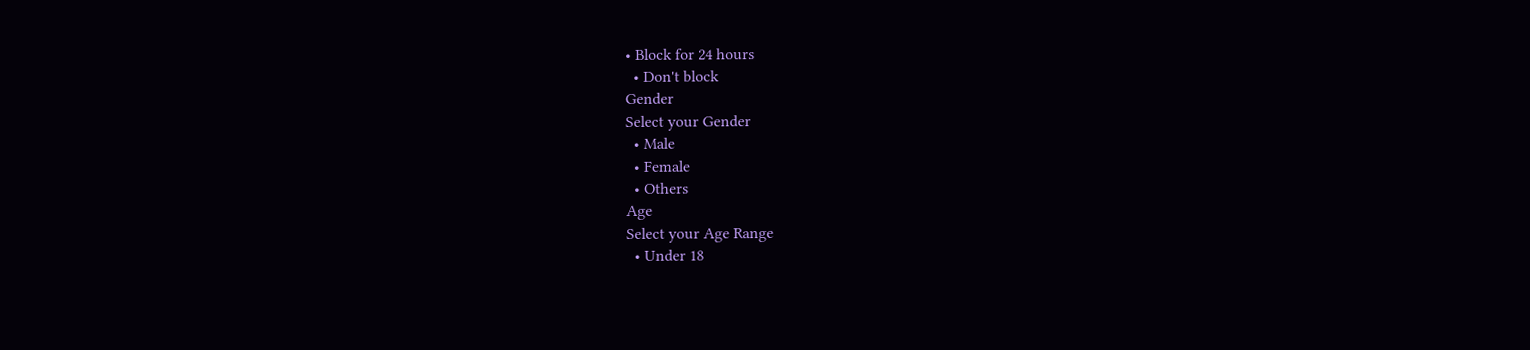• Block for 24 hours
  • Don't block
Gender
Select your Gender
  • Male
  • Female
  • Others
Age
Select your Age Range
  • Under 18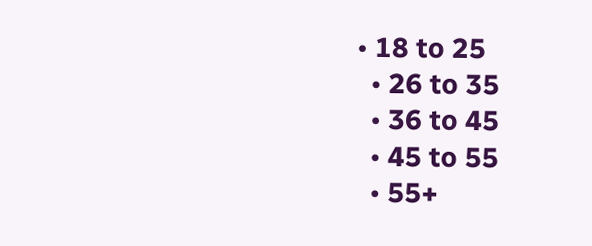• 18 to 25
  • 26 to 35
  • 36 to 45
  • 45 to 55
  • 55+